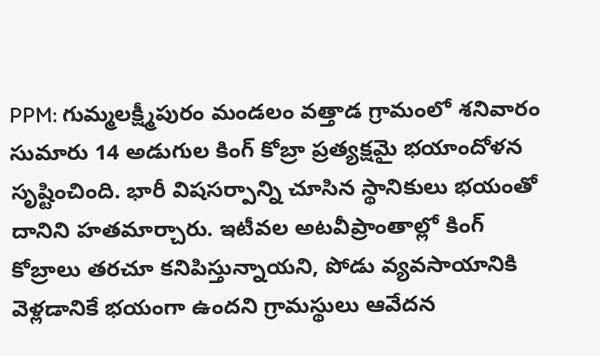PPM: గుమ్మలక్ష్మీపురం మండలం వత్తాడ గ్రామంలో శనివారం సుమారు 14 అడుగుల కింగ్ కోబ్రా ప్రత్యక్షమై భయాందోళన సృష్టించింది. భారీ విషసర్పాన్ని చూసిన స్థానికులు భయంతో దానిని హతమార్చారు. ఇటీవల అటవీప్రాంతాల్లో కింగ్ కోబ్రాలు తరచూ కనిపిస్తున్నాయని, పోడు వ్యవసాయానికి వెళ్లడానికే భయంగా ఉందని గ్రామస్థులు ఆవేదన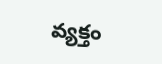వ్యక్తం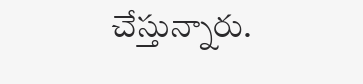చేస్తున్నారు.